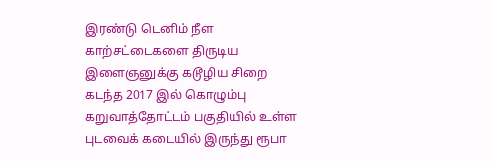இரண்டு டெனிம் நீள காற்சட்டைகளை திருடிய இளைஞனுக்கு கடூழிய சிறை
கடந்த 2017 இல் கொழும்பு கறுவாத்தோட்டம் பகுதியில் உள்ள புடவைக் கடையில் இருந்து ரூபா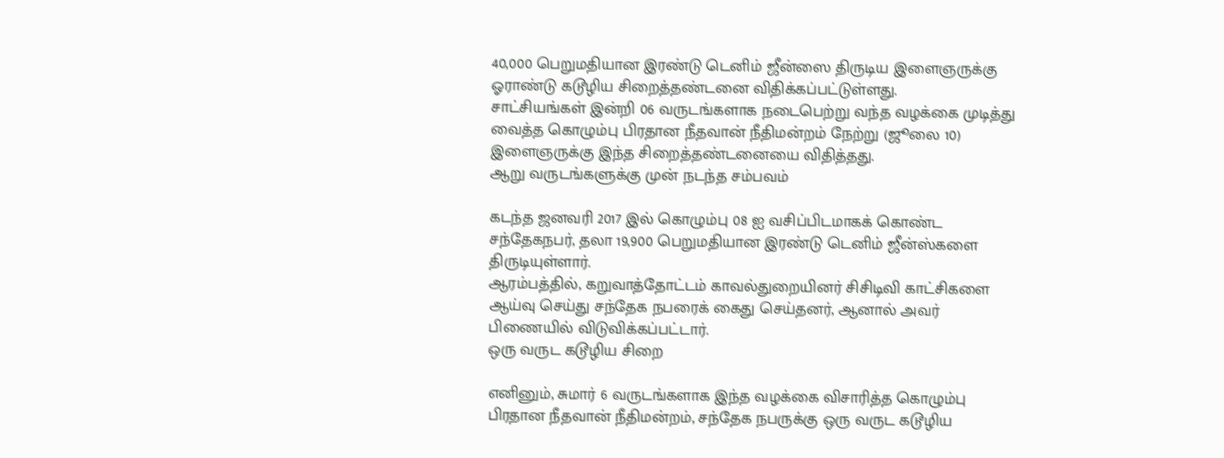40,000 பெறுமதியான இரண்டு டெனிம் ஜீன்ஸை திருடிய இளைஞருக்கு ஓராண்டு கடூழிய சிறைத்தண்டனை விதிக்கப்பட்டுள்ளது.
சாட்சியங்கள் இன்றி 06 வருடங்களாக நடைபெற்று வந்த வழக்கை முடித்து வைத்த கொழும்பு பிரதான நீதவான் நீதிமன்றம் நேற்று (ஜூலை 10) இளைஞருக்கு இந்த சிறைத்தண்டனையை விதித்தது.
ஆறு வருடங்களுக்கு முன் நடந்த சம்பவம்

கடந்த ஜனவரி 2017 இல் கொழும்பு 08 ஐ வசிப்பிடமாகக் கொண்ட சந்தேகநபர், தலா 19,900 பெறுமதியான இரண்டு டெனிம் ஜீன்ஸ்களை திருடியுள்ளார்.
ஆரம்பத்தில், கறுவாத்தோட்டம் காவல்துறையினர் சிசிடிவி காட்சிகளை ஆய்வு செய்து சந்தேக நபரைக் கைது செய்தனர், ஆனால் அவர் பிணையில் விடுவிக்கப்பட்டார்.
ஒரு வருட கடூழிய சிறை

எனினும், சுமார் 6 வருடங்களாக இந்த வழக்கை விசாரித்த கொழும்பு பிரதான நீதவான் நீதிமன்றம், சந்தேக நபருக்கு ஒரு வருட கடூழிய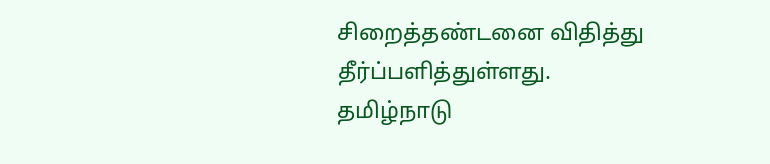சிறைத்தண்டனை விதித்து தீர்ப்பளித்துள்ளது.
தமிழ்நாடு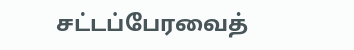சட்டப்பேரவைத்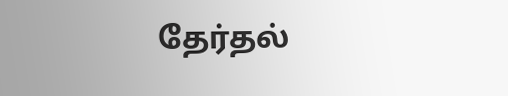தேர்தல்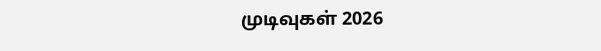முடிவுகள் 2026